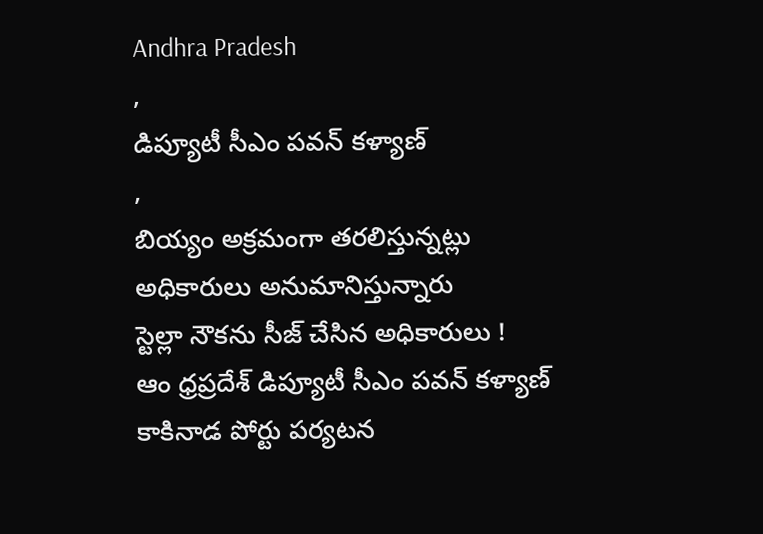Andhra Pradesh
,
డిప్యూటీ సీఎం పవన్ కళ్యాణ్
,
బియ్యం అక్రమంగా తరలిస్తున్నట్లు అధికారులు అనుమానిస్తున్నారు
స్టెల్లా నౌకను సీజ్ చేసిన అధికారులు !
ఆం ధ్రప్రదేశ్ డిప్యూటీ సీఎం పవన్ కళ్యాణ్ కాకినాడ పోర్టు పర్యటన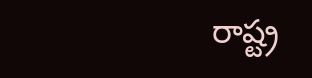రాష్ట్ర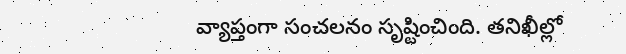వ్యాప్తంగా సంచలనం సృష్టించింది. తనిఖీల్లో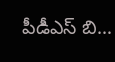పీడీఎస్ బి…